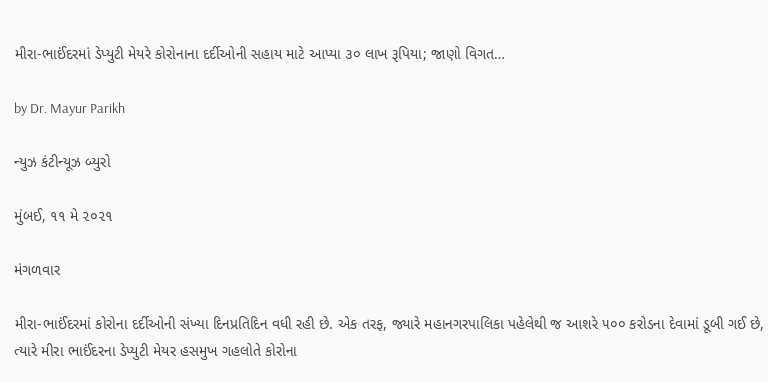મીરા-ભાઈંદરમાં ડેપ્યુટી મેયરે કોરોનાના દર્દીઓની સહાય માટે આપ્યા ૩૦ લાખ રૂપિયા; જાણો વિગત…

by Dr. Mayur Parikh

ન્યુઝ કંટીન્યૂઝ બ્યુરો

મુંબઈ, ૧૧ મે ૨૦૨૧

મંગળવાર

મીરા-ભાઈંદરમાં કોરોના દર્દીઓની સંખ્યા દિનપ્રતિદિન વધી રહી છે. એક તરફ, જ્યારે મહાનગરપાલિકા પહેલેથી જ આશરે ૫૦૦ કરોડના દેવામાં ડૂબી ગઈ છે, ત્યારે મીરા ભાઈંદરના ડેપ્યુટી મેયર હસમુખ ગહલોતે કોરોના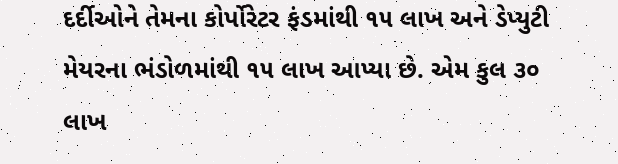દર્દીઓને તેમના કોર્પોરેટર ફંડમાંથી ૧૫ લાખ અને ડેપ્યુટી મેયરના ભંડોળમાંથી ૧૫ લાખ આપ્યા છે. એમ કુલ ૩૦ લાખ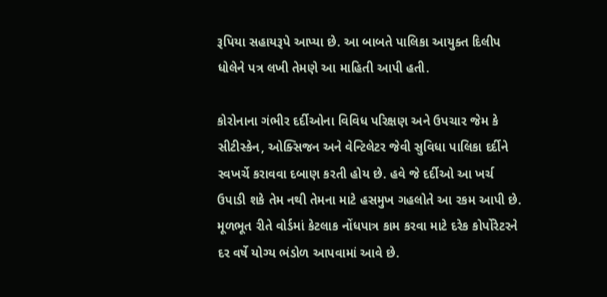રૂપિયા સહાયરૂપે આપ્યા છે. આ બાબતે પાલિકા આયુક્ત દિલીપ ધોલેને પત્ર લખી તેમણે આ માહિતી આપી હતી.

કોરોનાના ગંભીર દર્દીઓના વિવિધ પરિક્ષણ અને ઉપચાર જેમ કે સીટીસ્કેન, ઓક્સિજન અને વેન્ટિલેટર જેવી સુવિધા પાલિકા દર્દીને સ્વખર્ચે કરાવવા દબાણ કરતી હોય છે. હવે જે દર્દીઓ આ ખર્ચ ઉપાડી શકે તેમ નથી તેમના માટે હસમુખ ગહલોતે આ રકમ આપી છે. મૂળભૂત રીતે વોર્ડમાં કેટલાક નોંધપાત્ર કામ કરવા માટે દરેક કોર્પોરેટરને દર વર્ષે યોગ્ય ભંડોળ આપવામાં આવે છે.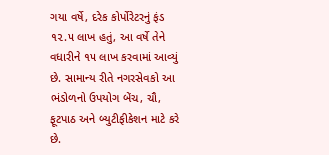ગયા વર્ષે, દરેક કોર્પોરેટરનું ફંડ ૧૨.૫ લાખ હતું, આ વર્ષે તેને વધારીને ૧૫ લાખ કરવામાં આવ્યું છે. સામાન્ય રીતે નગરસેવકો આ ભંડોળનો ઉપયોગ બેંચ, ચૌ, ફૂટપાઠ અને બ્યુટીફીકેશન માટે કરે છે.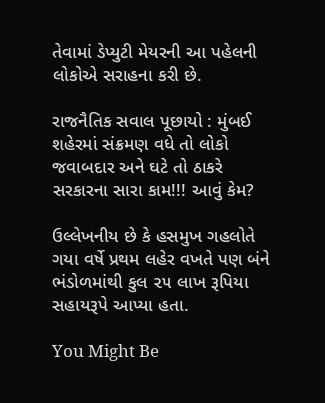તેવામાં ડેપ્યુટી મેયરની આ પહેલની લોકોએ સરાહના કરી છે.

રાજનૈતિક સવાલ પૂછાયો : મુંબઈ શહેરમાં સંક્રમણ વધે તો લોકો જવાબદાર અને ઘટે તો ઠાકરે સરકારના સારા કામ!!! આવું કેમ?

ઉલ્લેખનીય છે કે હસમુખ ગહલોતે ગયા વર્ષે પ્રથમ લહેર વખતે પણ બંને ભંડોળમાંથી કુલ ૨૫ લાખ રૂપિયા સહાયરૂપે આપ્યા હતા.

You Might Be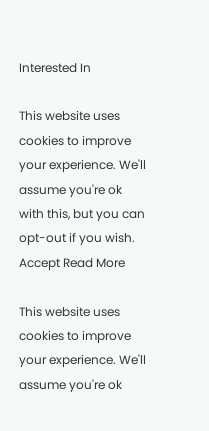Interested In

This website uses cookies to improve your experience. We'll assume you're ok with this, but you can opt-out if you wish. Accept Read More

This website uses cookies to improve your experience. We'll assume you're ok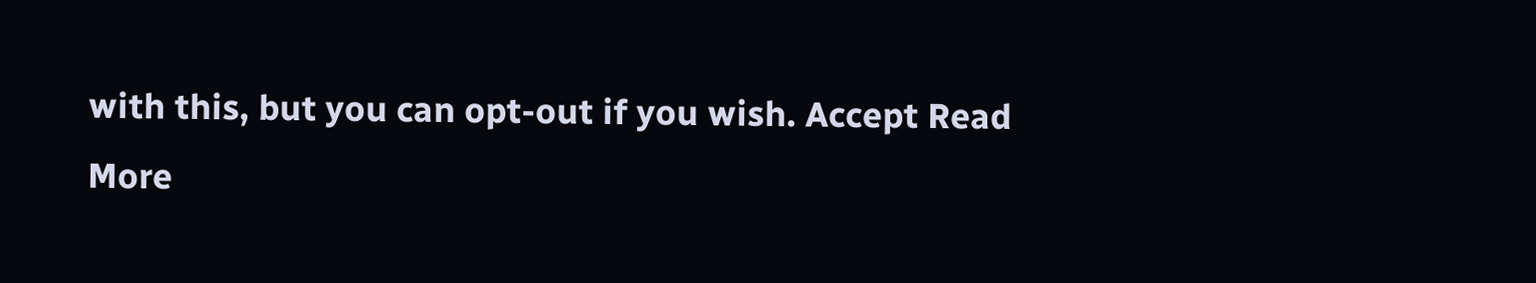with this, but you can opt-out if you wish. Accept Read More